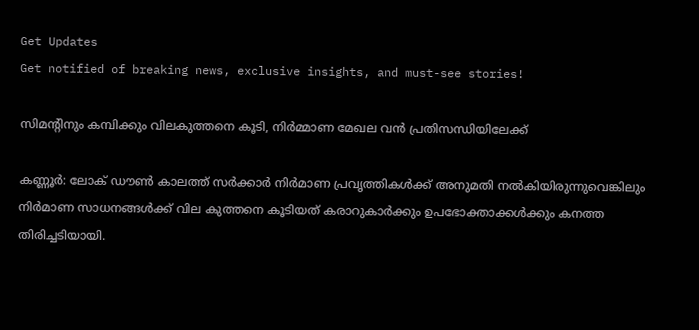Get Updates
Get notified of breaking news, exclusive insights, and must-see stories!

സിമന്റിനും കമ്പിക്കും വിലകുത്തനെ കൂടി, നിർമ്മാണ മേഖല വൻ പ്രതിസന്ധിയിലേക്ക്

കണ്ണൂർ: ലോക് ഡൗൺ കാലത്ത് സർക്കാർ നിർമാണ പ്രവൃത്തികൾക്ക് അനുമതി നൽകിയിരുന്നുവെങ്കിലും നിർമാണ സാധനങ്ങൾക്ക് വില കുത്തനെ കൂടിയത് കരാറുകാർക്കും ഉപഭോക്താക്കൾക്കും കനത്ത തിരിച്ചടിയായി.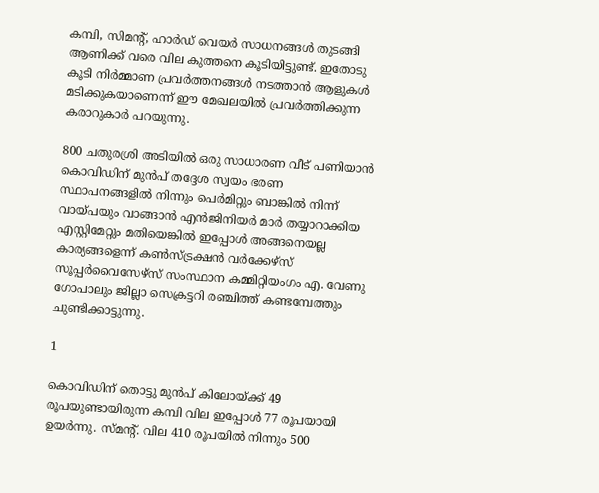കമ്പി, സിമന്റ്, ഹാർഡ് വെയർ സാധനങ്ങൾ തുടങ്ങി ആണിക്ക് വരെ വില കുത്തനെ കൂടിയിട്ടുണ്ട്. ഇതോടു കൂടി നിർമ്മാണ പ്രവർത്തനങ്ങൾ നടത്താൻ ആളുകൾ മടിക്കുകയാണെന്ന് ഈ മേഖലയിൽ പ്രവർത്തിക്കുന്ന കരാറുകാർ പറയുന്നു.

800 ചതുരശ്രി അടിയിൽ ഒരു സാധാരണ വീട് പണിയാൻ കൊവിഡിന് മുൻപ് തദ്ദേശ സ്വയം ഭരണ സ്ഥാപനങ്ങളിൽ നിന്നും പെർമിറ്റും ബാങ്കിൽ നിന്ന് വായ്പയും വാങ്ങാൻ എൻജിനിയർ മാർ തയ്യാറാക്കിയ എസ്റ്റിമേറ്റും മതിയെങ്കിൽ ഇപ്പോൾ അങ്ങനെയല്ല കാര്യങ്ങളെന്ന് കൺസ്ട്രക്ഷൻ വർക്കേഴ്സ് സൂപ്പർവൈസേഴ്സ് സംസ്ഥാന കമ്മിറ്റിയംഗം എ. വേണു ഗോപാലും ജില്ലാ സെക്രട്ടറി രഞ്ചിത്ത് കണ്ടമ്പേത്തും ചുണ്ടിക്കാട്ടുന്നു.

1

കൊവിഡിന് തൊട്ടു മുൻപ് കിലോയ്ക്ക് 49 രൂപയുണ്ടായിരുന്ന കമ്പി വില ഇപ്പോൾ 77 രൂപയായി ഉയർന്നു. സ്മന്റ്. വില 410 രൂപയിൽ നിന്നും 500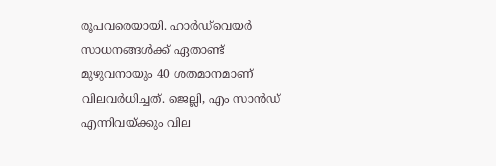രൂപവരെയായി. ഹാർഡ്‌വെയർ സാധനങ്ങൾക്ക് ഏതാണ്ട് മുഴുവനായും 40 ശതമാനമാണ് വിലവർധിച്ചത്. ജെല്ലി, എം സാൻഡ് എന്നിവയ്ക്കും വില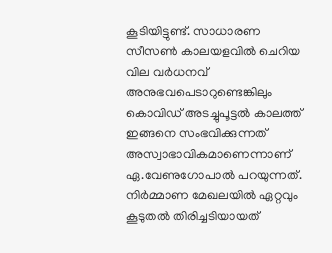കൂടിയിട്ടുണ്ട്. സാധാരണ സീസൺ കാലയളവിൽ ചെറിയ വില വർധനവ് അനുഭവപെടാറുണ്ടെങ്കിലും കൊവിഡ് അടച്ചുപൂട്ടൽ കാലത്ത് ഇങ്ങനെ സംഭവിക്കുന്നത് അസ്വാഭാവികമാണെന്നാണ് ഏ.വേണുഗോപാൽ പറയുന്നത്. നിർമ്മാണ മേഖലയിൽ ഏറ്റവും കൂടുതൽ തിരിച്ചടിയായത്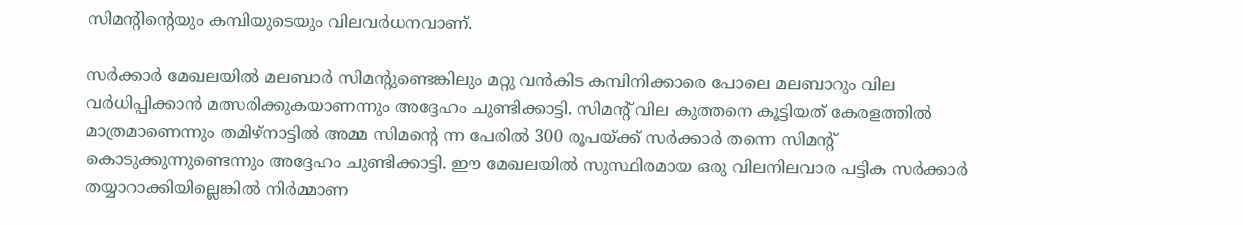സിമന്റിന്റെയും കമ്പിയുടെയും വിലവർധനവാണ്.

സർക്കാർ മേഖലയിൽ മലബാർ സിമന്റുണ്ടെങ്കിലും മറ്റു വൻകിട കമ്പിനിക്കാരെ പോലെ മലബാറും വില വർധിപ്പിക്കാൻ മത്സരിക്കുകയാണന്നും അദ്ദേഹം ചുണ്ടിക്കാട്ടി. സിമന്റ് വില കുത്തനെ കൂട്ടിയത് കേരളത്തിൽ മാത്രമാണെന്നും തമിഴ്നാട്ടിൽ അമ്മ സിമന്റെ ന്ന പേരിൽ 300 രൂപയ്ക്ക് സർക്കാർ തന്നെ സിമന്റ് കൊടുക്കുന്നുണ്ടെന്നും അദ്ദേഹം ചുണ്ടിക്കാട്ടി. ഈ മേഖലയിൽ സുസ്ഥിരമായ ഒരു വിലനിലവാര പട്ടിക സർക്കാർ തയ്യാറാക്കിയില്ലെങ്കിൽ നിർമ്മാണ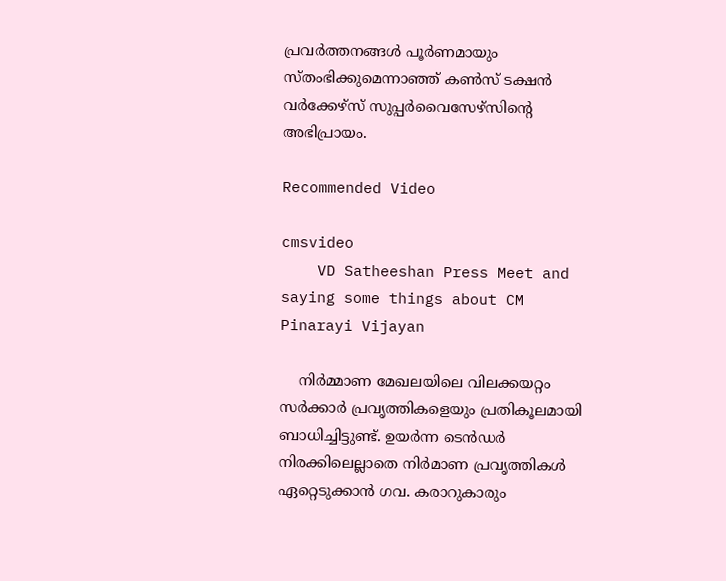പ്രവർത്തനങ്ങൾ പൂർണമായും സ്തംഭിക്കുമെന്നാഞ്ഞ് കൺസ് ടക്ഷൻ വർക്കേഴ്സ് സുപ്പർവൈസേഴ്സിന്റെ അഭിപ്രായം.

Recommended Video

cmsvideo
    VD Satheeshan Press Meet and saying some things about CM Pinarayi Vijayan

    നിർമ്മാണ മേഖലയിലെ വിലക്കയറ്റം സർക്കാർ പ്രവൃത്തികളെയും പ്രതികൂലമായി ബാധിച്ചിട്ടുണ്ട്. ഉയർന്ന ടെൻഡർ നിരക്കിലെല്ലാതെ നിർമാണ പ്രവൃത്തികൾ ഏറ്റെടുക്കാൻ ഗവ. കരാറുകാരും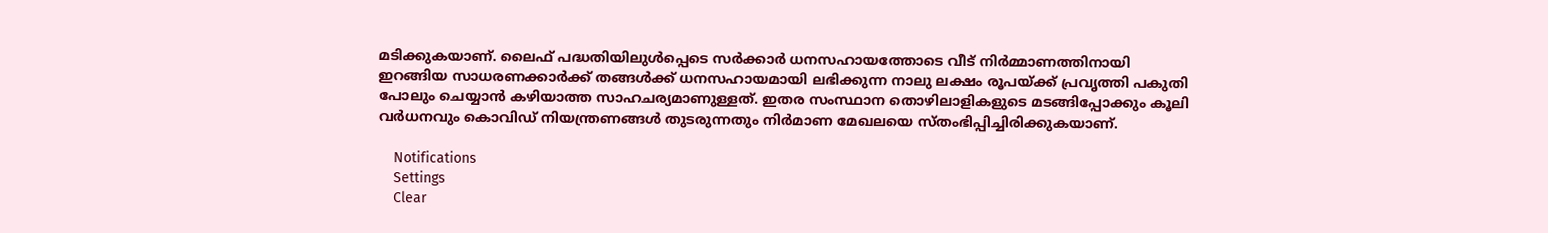മടിക്കുകയാണ്. ലൈഫ് പദ്ധതിയിലുൾപ്പെടെ സർക്കാർ ധനസഹായത്തോടെ വീട് നിർമ്മാണത്തിനായി ഇറങ്ങിയ സാധരണക്കാർക്ക് തങ്ങൾക്ക് ധനസഹായമായി ലഭിക്കുന്ന നാലു ലക്ഷം രൂപയ്ക്ക് പ്രവൃത്തി പകുതി പോലും ചെയ്യാൻ കഴിയാത്ത സാഹചര്യമാണുള്ളത്. ഇതര സംസ്ഥാന തൊഴിലാളികളുടെ മടങ്ങിപ്പോക്കും കൂലി വർധനവും കൊവിഡ് നിയന്ത്രണങ്ങൾ തുടരുന്നതും നിർമാണ മേഖലയെ സ്തംഭിപ്പിച്ചിരിക്കുകയാണ്.

    Notifications
    Settings
    Clear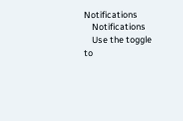Notifications
    Notifications
    Use the toggle to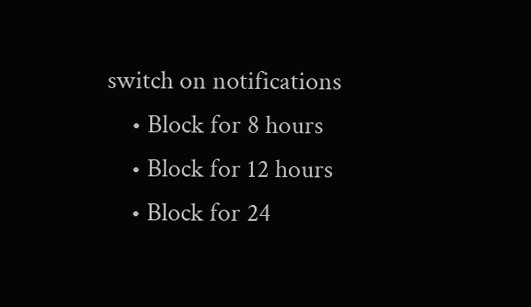switch on notifications
    • Block for 8 hours
    • Block for 12 hours
    • Block for 24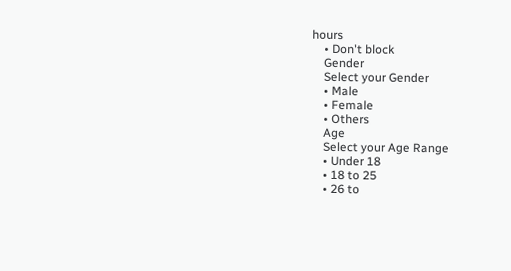hours
    • Don't block
    Gender
    Select your Gender
    • Male
    • Female
    • Others
    Age
    Select your Age Range
    • Under 18
    • 18 to 25
    • 26 to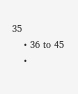35
    • 36 to 45
    •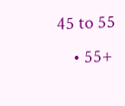45 to 55
    • 55+